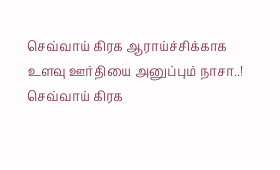செவ்வாய் கிரக ஆராய்ச்சிக்காக உளவு ஊர்தியை அனுப்பும் நாசா..!
செவ்வாய் கிரக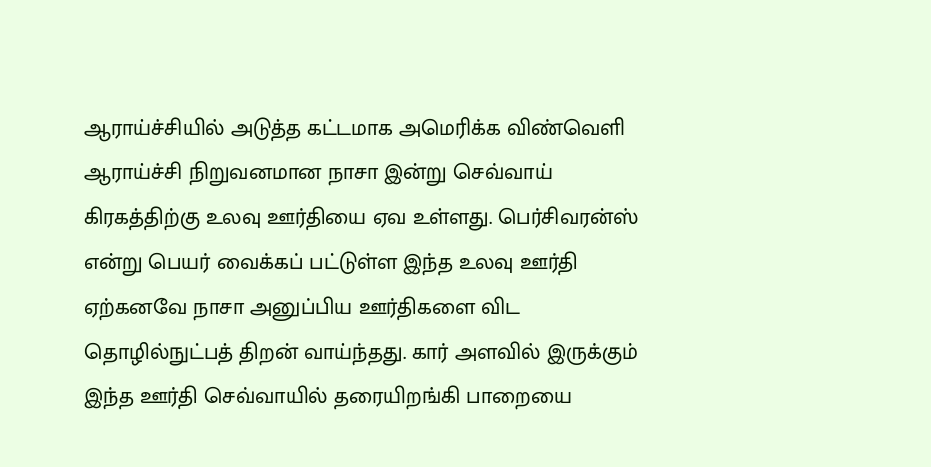ஆராய்ச்சியில் அடுத்த கட்டமாக அமெரிக்க விண்வெளி ஆராய்ச்சி நிறுவனமான நாசா இன்று செவ்வாய் கிரகத்திற்கு உலவு ஊர்தியை ஏவ உள்ளது. பெர்சிவரன்ஸ் என்று பெயர் வைக்கப் பட்டுள்ள இந்த உலவு ஊர்தி ஏற்கனவே நாசா அனுப்பிய ஊர்திகளை விட தொழில்நுட்பத் திறன் வாய்ந்தது. கார் அளவில் இருக்கும் இந்த ஊர்தி செவ்வாயில் தரையிறங்கி பாறையை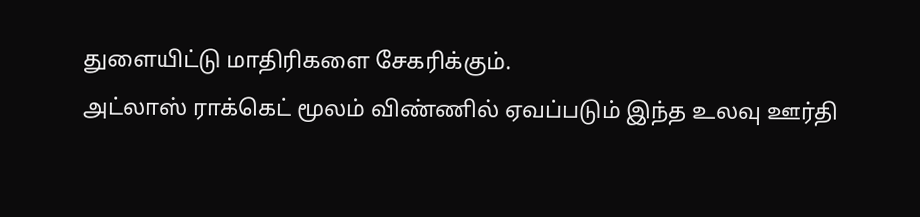துளையிட்டு மாதிரிகளை சேகரிக்கும்.
அட்லாஸ் ராக்கெட் மூலம் விண்ணில் ஏவப்படும் இந்த உலவு ஊர்தி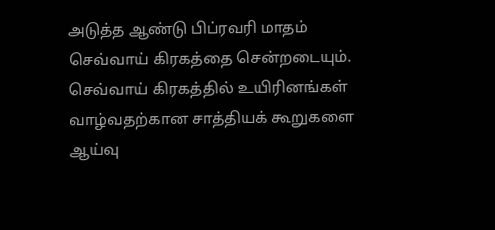அடுத்த ஆண்டு பிப்ரவரி மாதம் செவ்வாய் கிரகத்தை சென்றடையும். செவ்வாய் கிரகத்தில் உயிரினங்கள் வாழ்வதற்கான சாத்தியக் கூறுகளை ஆய்வு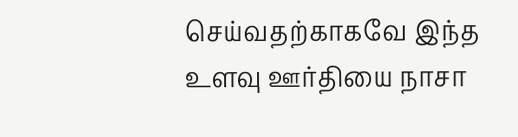செய்வதற்காகவே இந்த உளவு ஊர்தியை நாசா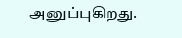அனுப்புகிறது.